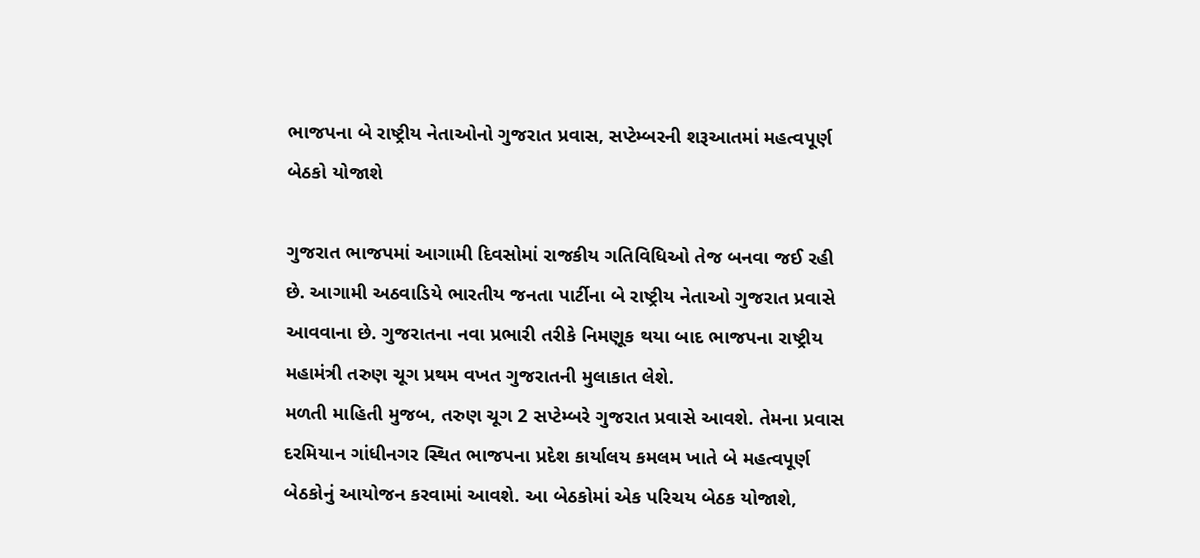ભાજપના બે રાષ્ટ્રીય નેતાઓનો ગુજરાત પ્રવાસ, સપ્ટેમ્બરની શરૂઆતમાં મહત્વપૂર્ણ બેઠકો યોજાશે

ગુજરાત ભાજપમાં આગામી દિવસોમાં રાજકીય ગતિવિધિઓ તેજ બનવા જઈ રહી છે. આગામી અઠવાડિયે ભારતીય જનતા પાર્ટીના બે રાષ્ટ્રીય નેતાઓ ગુજરાત પ્રવાસે આવવાના છે. ગુજરાતના નવા પ્રભારી તરીકે નિમણૂક થયા બાદ ભાજપના રાષ્ટ્રીય મહામંત્રી તરુણ ચૂગ પ્રથમ વખત ગુજરાતની મુલાકાત લેશે.
મળતી માહિતી મુજબ, તરુણ ચૂગ 2 સપ્ટેમ્બરે ગુજરાત પ્રવાસે આવશે. તેમના પ્રવાસ દરમિયાન ગાંધીનગર સ્થિત ભાજપના પ્રદેશ કાર્યાલય કમલમ ખાતે બે મહત્વપૂર્ણ બેઠકોનું આયોજન કરવામાં આવશે. આ બેઠકોમાં એક પરિચય બેઠક યોજાશે,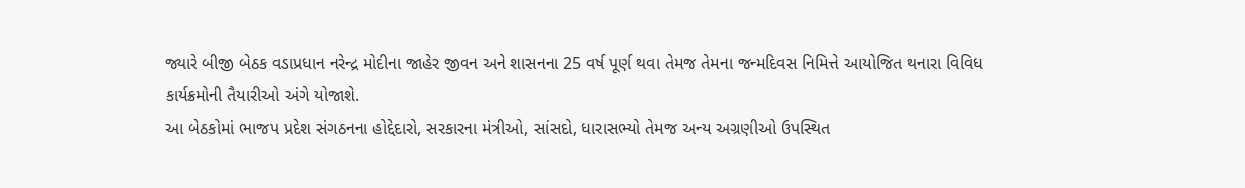જ્યારે બીજી બેઠક વડાપ્રધાન નરેન્દ્ર મોદીના જાહેર જીવન અને શાસનના 25 વર્ષ પૂર્ણ થવા તેમજ તેમના જન્મદિવસ નિમિત્તે આયોજિત થનારા વિવિધ કાર્યક્રમોની તૈયારીઓ અંગે યોજાશે.
આ બેઠકોમાં ભાજપ પ્રદેશ સંગઠનના હોદ્દેદારો, સરકારના મંત્રીઓ, સાંસદો, ધારાસભ્યો તેમજ અન્ય અગ્રણીઓ ઉપસ્થિત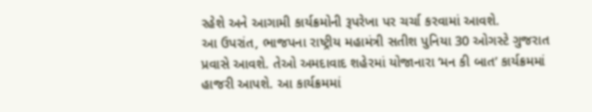રહેશે અને આગામી કાર્યક્રમોની રૂપરેખા પર ચર્ચા કરવામાં આવશે.
આ ઉપરાંત, ભાજપના રાષ્ટ્રીય મહામંત્રી સતીશ પુનિયા 30 ઓગસ્ટે ગુજરાત પ્રવાસે આવશે. તેઓ અમદાવાદ શહેરમાં યોજાનારા ‘મન કી બાત’ કાર્યક્રમમાં હાજરી આપશે. આ કાર્યક્રમમાં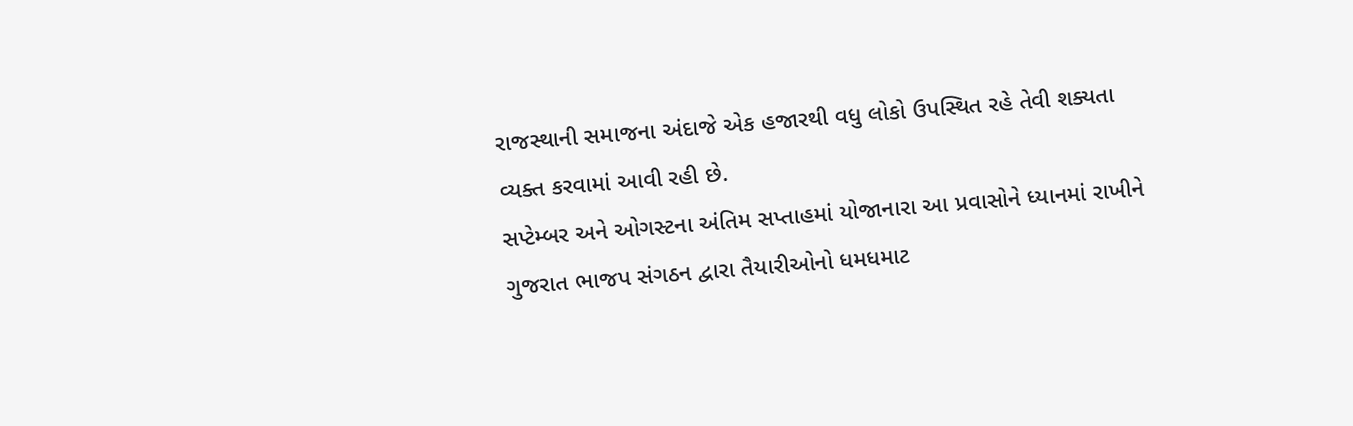રાજસ્થાની સમાજના અંદાજે એક હજારથી વધુ લોકો ઉપસ્થિત રહે તેવી શક્યતા વ્યક્ત કરવામાં આવી રહી છે.
સપ્ટેમ્બર અને ઓગસ્ટના અંતિમ સપ્તાહમાં યોજાનારા આ પ્રવાસોને ધ્યાનમાં રાખીને ગુજરાત ભાજપ સંગઠન દ્વારા તૈયારીઓનો ધમધમાટ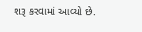શરૂ કરવામાં આવ્યો છે.